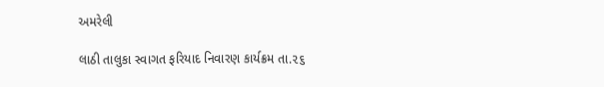અમરેલી

લાઠી તાલુકા સ્વાગત ફરિયાદ નિવારણ કાર્યક્રમ તા.૨૬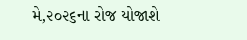મે,૨૦૨૬ના રોજ યોજાશે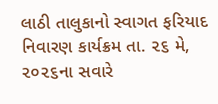લાઠી તાલુકાનો સ્વાગત ફરિયાદ નિવારણ કાર્યક્રમ તા. ૨૬ મે, ૨૦૨૬ના સવારે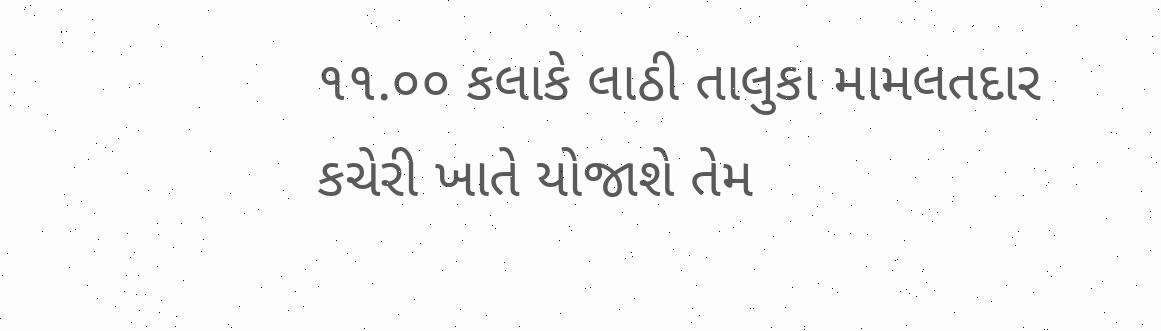૧૧.૦૦ કલાકે લાઠી તાલુકા મામલતદાર કચેરી ખાતે યોજાશે તેમ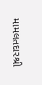મામલતદારશ્રી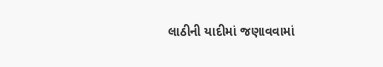લાઠીની યાદીમાં જણાવવામાં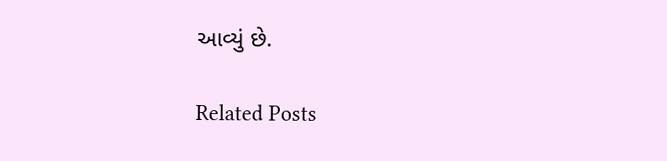આવ્યું છે.

Related Posts